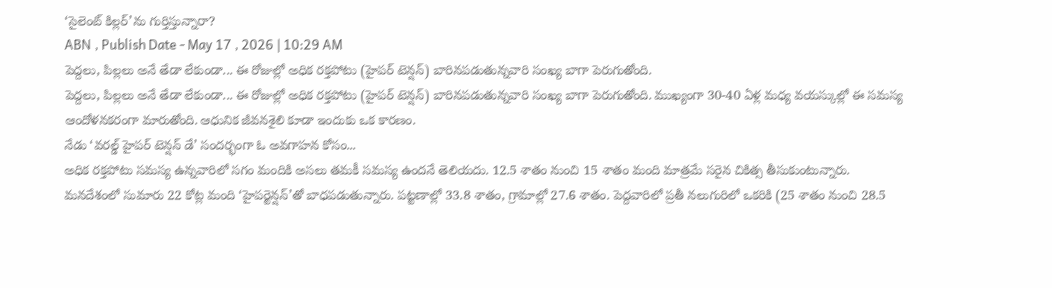‘సైలెంట్ కిల్లర్’ను గుర్తిస్తున్నారా?
ABN , Publish Date - May 17 , 2026 | 10:29 AM
పెద్దలు, పిల్లలు అనే తేడా లేకుండా... ఈ రోజుల్లో అధిక రక్తపోటు (హైపర్ టెన్షన్) బారినపడుతున్నవారి సంఖ్య బాగా పెరుగుతోంది.
పెద్దలు, పిల్లలు అనే తేడా లేకుండా... ఈ రోజుల్లో అధిక రక్తపోటు (హైపర్ టెన్షన్) బారినపడుతున్నవారి సంఖ్య బాగా పెరుగుతోంది. ముఖ్యంగా 30-40 ఏళ్ల మధ్య వయస్కుల్లో ఈ సమస్య ఆందోళనకరంగా మారుతోంది. ఆధునిక జీవనశైలి కూడా ఇందుకు ఒక కారణం.
నేడు ‘వరల్డ్ హైపర్ టెన్షన్ డే’ సందర్భంగా ఓ అవగాహన కోసం...
అధిక రక్తపోటు సమస్య ఉన్నవారిలో సగం మందికి అసలు తమకీ సమస్య ఉందనే తెలియదు. 12.5 శాతం నుంచి 15 శాతం మంది మాత్రమే సరైన చికిత్స తీసుకుంటున్నారు.
మనదేశంలో సుమారు 22 కోట్ల మంది ‘హైపర్టెన్షన్’తో బాధపడుతున్నారు. పట్టణాల్లో 33.8 శాతం, గ్రామాల్లో 27.6 శాతం. పెద్దవారిలో ప్రతీ నలుగురిలో ఒకరికి (25 శాతం నుంచి 28.5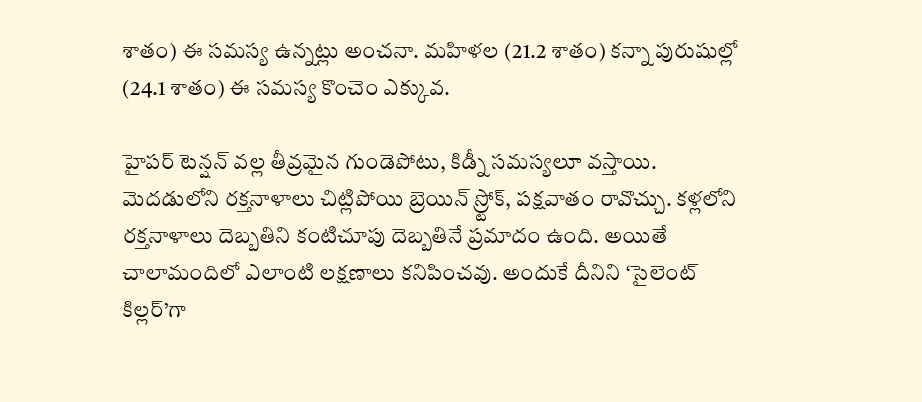శాతం) ఈ సమస్య ఉన్నట్లు అంచనా. మహిళల (21.2 శాతం) కన్నా పురుషుల్లో (24.1 శాతం) ఈ సమస్య కొంచెం ఎక్కువ.

హైపర్ టెన్షన్ వల్ల తీవ్రమైన గుండెపోటు, కిడ్నీ సమస్యలూ వస్తాయి. మెదడులోని రక్తనాళాలు చిట్లిపోయి బ్రెయిన్ స్ర్టోక్, పక్షవాతం రావొచ్చు. కళ్లలోని రక్తనాళాలు దెబ్బతిని కంటిచూపు దెబ్బతినే ప్రమాదం ఉంది. అయితే చాలామందిలో ఎలాంటి లక్షణాలు కనిపించవు. అందుకే దీనిని ‘సైలెంట్ కిల్లర్’గా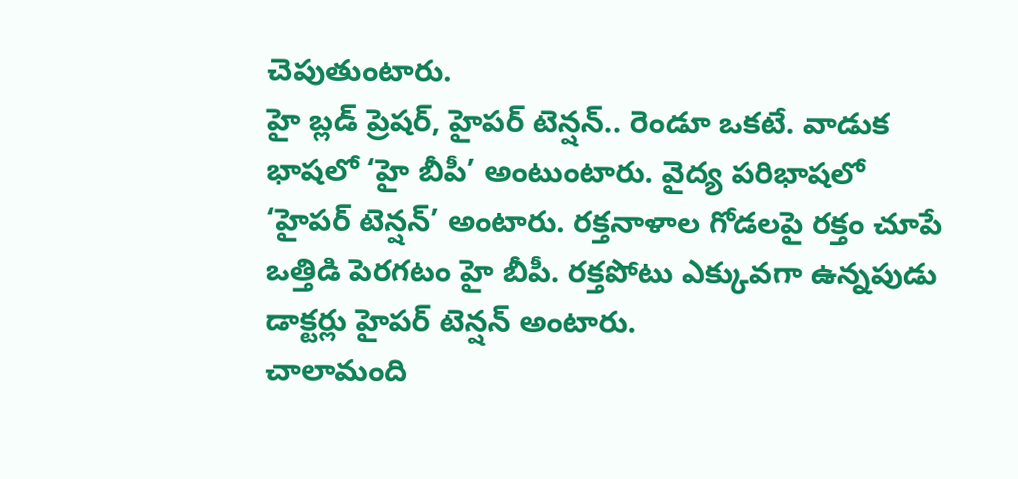చెపుతుంటారు.
హై బ్లడ్ ప్రెషర్, హైపర్ టెన్షన్.. రెండూ ఒకటే. వాడుక భాషలో ‘హై బీపీ’ అంటుంటారు. వైద్య పరిభాషలో ‘హైపర్ టెన్షన్’ అంటారు. రక్తనాళాల గోడలపై రక్తం చూపే ఒత్తిడి పెరగటం హై బీపీ. రక్తపోటు ఎక్కువగా ఉన్నపుడు డాక్టర్లు హైపర్ టెన్షన్ అంటారు.
చాలామంది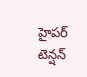హైపర్ టెన్షన్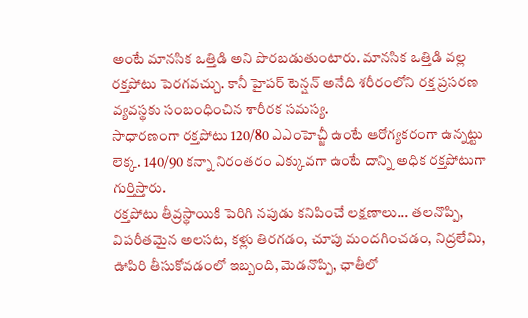అంటే మానసిక ఒత్తిడి అని పొరబడుతుంటారు. మానసిక ఒత్తిడి వల్ల రక్తపోటు పెరగవచ్చు. కానీ హైపర్ టెన్షన్ అనేది శరీరంలోని రక్త ప్రసరణ వ్యవస్థకు సంబంధించిన శారీరక సమస్య.
సాధారణంగా రక్తపోటు 120/80 ఎఎంహెచ్జీ ఉంటే ఆరోగ్యకరంగా ఉన్నట్టు లెక్క. 140/90 కన్నా నిరంతరం ఎక్కువగా ఉంటే దాన్ని అధిక రక్తపోటుగా గుర్తిస్తారు.
రక్తపోటు తీవ్రస్థాయికి పెరిగి నపుడు కనిపించే లక్షణాలు... తలనొప్పి, విపరీతమైన అలసట, కళ్లు తిరగడం, చూపు మందగించడం, నిద్రలేమి, ఊపిరి తీసుకోవడంలో ఇబ్బంది, మెడనొప్పి, ఛాతీలో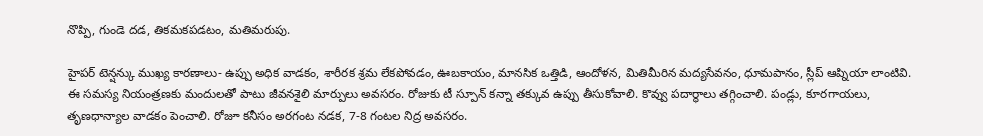నొప్పి, గుండె దడ, తికమకపడటం, మతిమరుపు.

హైపర్ టెన్షన్కు ముఖ్య కారణాలు- ఉప్పు అధిక వాడకం, శారీరక శ్రమ లేకపోవడం, ఊబకాయం, మానసిక ఒత్తిడి, ఆందోళన, మితిమీరిన మద్యసేవనం, ధూమపానం, స్లీప్ ఆప్నియా లాంటివి.
ఈ సమస్య నియంత్రణకు మందులతో పాటు జీవనశైలి మార్పులు అవసరం. రోజుకు టీ స్పూన్ కన్నా తక్కువ ఉప్పు తీసుకోవాలి. కొవ్వు పదార్థాలు తగ్గించాలి. పండ్లు, కూరగాయలు, తృణధాన్యాల వాడకం పెంచాలి. రోజూ కనీసం అరగంట నడక, 7-8 గంటల నిద్ర అవసరం.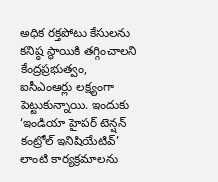అధిక రక్తపోటు కేసులను కనిష్ఠ స్థాయికి తగ్గించాలని కేంద్రప్రభుత్వం, ఐసీఎంఆర్లు లక్ష్యంగా పెట్టుకున్నాయి. ఇందుకు ‘ఇండియా హైపర్ టెన్షన్ కంట్రోల్ ఇనిషియేటివ్’ లాంటి కార్యక్రమాలను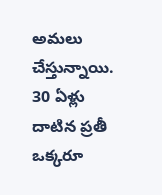అమలు చేస్తున్నాయి.
30 ఏళ్లు దాటిన ప్రతీ ఒక్కరూ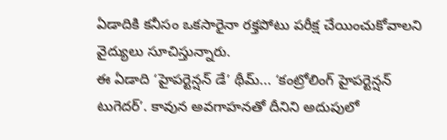ఏడాదికి కనీసం ఒకసారైనా రక్తపోటు పరీక్ష చేయించుకోవాలని వైద్యులు సూచిస్తున్నారు.
ఈ ఏడాది ‘హైపర్టెన్షన్ డే’ థీమ్... ‘కంట్రోలింగ్ హైపర్టెన్షన్ టుగెదర్’. కావున అవగాహనతో దీనిని అదుపులో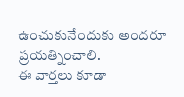ఉంచుకునేందుకు అందరూ ప్రయత్నించాలి.
ఈ వార్తలు కూడా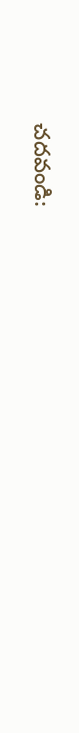చదవండి: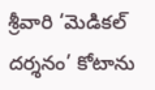శ్రీవారి ‘మెడికల్ దర్శనం’ కోటాను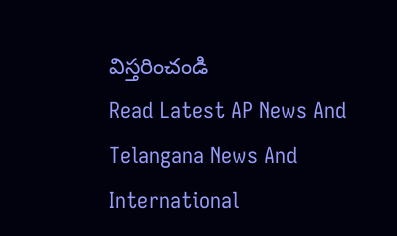విస్తరించండి
Read Latest AP News And Telangana News And International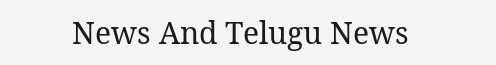News And Telugu News